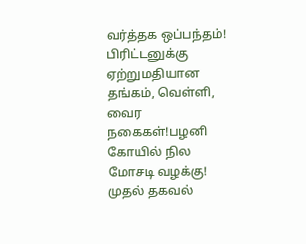வர்த்தக ஒப்பந்தம்! பிரிட்டனுக்கு ஏற்றுமதியான தங்கம், வெள்ளி, வைர நகைகள்!பழனி கோயில் நில மோசடி வழக்கு! முதல் தகவல்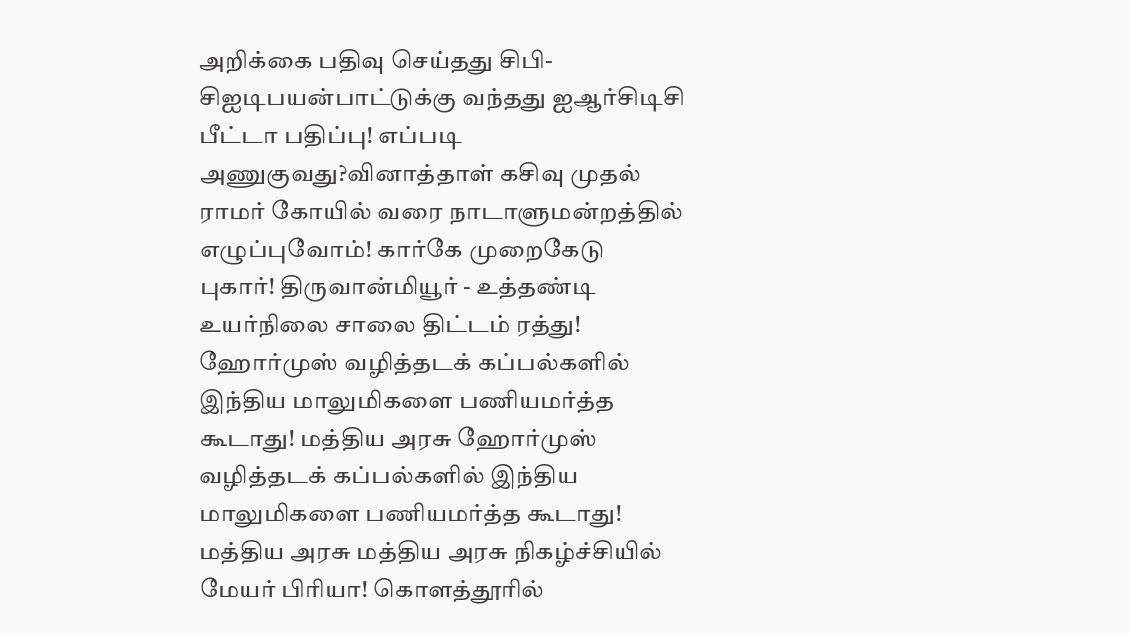அறிக்கை பதிவு செய்தது சிபி-சிஐடிபயன்பாட்டுக்கு வந்தது ஐஆர்சிடிசி பீட்டா பதிப்பு! எப்படி அணுகுவது?வினாத்தாள் கசிவு முதல் ராமர் கோயில் வரை நாடாளுமன்றத்தில் எழுப்புவோம்! கார்கே முறைகேடு புகார்! திருவான்மியூர் - உத்தண்டி உயர்நிலை சாலை திட்டம் ரத்து! ஹோர்முஸ் வழித்தடக் கப்பல்களில் இந்திய மாலுமிகளை பணியமர்த்த கூடாது! மத்திய அரசு ஹோர்முஸ் வழித்தடக் கப்பல்களில் இந்திய மாலுமிகளை பணியமர்த்த கூடாது! மத்திய அரசு மத்திய அரசு நிகழ்ச்சியில் மேயர் பிரியா! கொளத்தூரில்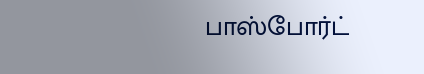பாஸ்போர்ட்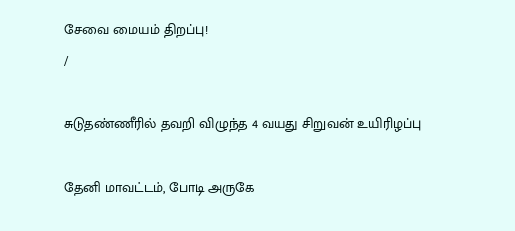சேவை மையம் திறப்பு!
/

சுடுதண்ணீரில் தவறி விழுந்த 4 வயது சிறுவன் உயிரிழப்பு

தேனி மாவட்டம், போடி அருகே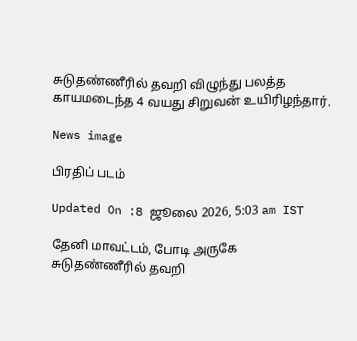சுடுதண்ணீரில் தவறி விழுந்து பலத்த காயமடைந்த 4 வயது சிறுவன் உயிரிழந்தார்.

News image

பிரதிப் படம்

Updated On :8 ஜூலை 2026, 5:03 am IST

தேனி மாவட்டம், போடி அருகே சுடுதண்ணீரில் தவறி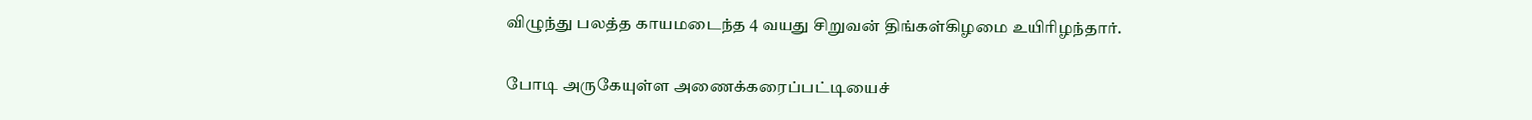விழுந்து பலத்த காயமடைந்த 4 வயது சிறுவன் திங்கள்கிழமை உயிரிழந்தார்.

போடி அருகேயுள்ள அணைக்கரைப்பட்டியைச்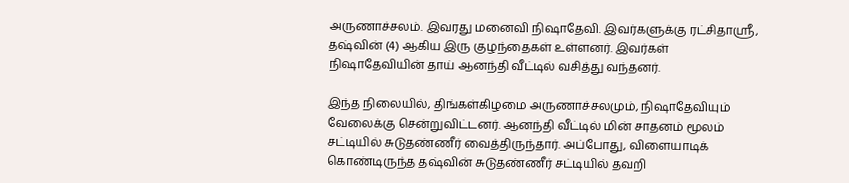அருணாச்சலம். இவரது மனைவி நிஷாதேவி. இவர்களுக்கு ரட்சிதாஸ்ரீ, தஷ்வின் (4) ஆகிய இரு குழந்தைகள் உள்ளனர். இவர்கள் நிஷாதேவியின் தாய் ஆனந்தி வீட்டில் வசித்து வந்தனர்.

இந்த நிலையில், திங்கள்கிழமை அருணாச்சலமும், நிஷாதேவியும் வேலைக்கு சென்றுவிட்டனர். ஆனந்தி வீட்டில் மின் சாதனம் மூலம் சட்டியில் சுடுதண்ணீர் வைத்திருந்தார். அப்போது, விளையாடிக் கொண்டிருந்த தஷ்வின் சுடுதண்ணீர் சட்டியில் தவறி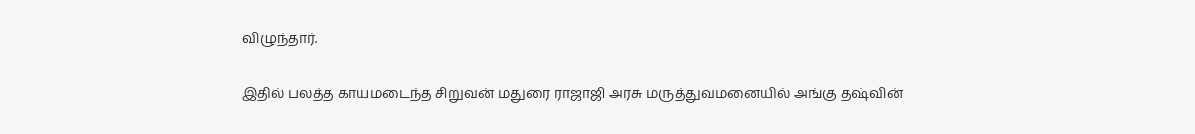விழுந்தார்.

இதில் பலத்த காயமடைந்த சிறுவன் மதுரை ராஜாஜி அரசு மருத்துவமனையில் அங்கு தஷ்வின்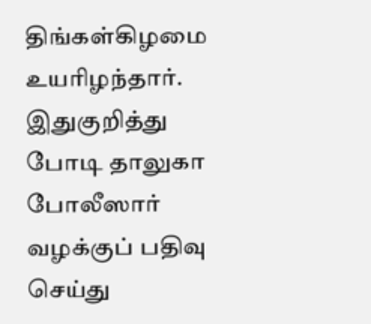திங்கள்கிழமை உயரிழந்தார். இதுகுறித்து போடி தாலுகா போலீஸார் வழக்குப் பதிவு செய்து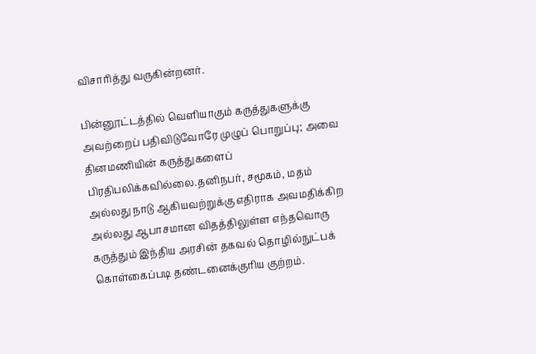விசாரித்து வருகின்றனர்.

பின்னூட்டத்தில் வெளியாகும் கருத்துகளுக்கு அவற்றைப் பதிவிடுவோரே முழுப் பொறுப்பு; அவை தினமணியின் கருத்துகளைப் பிரதிபலிக்கவில்லை.தனிநபர், சமூகம், மதம் அல்லது நாடு ஆகியவற்றுக்கு எதிராக அவமதிக்கிற அல்லது ஆபாசமான விதத்திலுள்ள எந்தவொரு கருத்தும் இந்திய அரசின் தகவல் தொழில்நுட்பக் கொள்கைப்படி தண்டனைக்குரிய குற்றம்.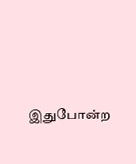இதுபோன்ற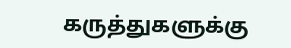கருத்துகளுக்கு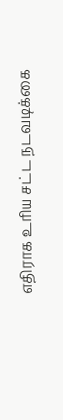எதிராக உரிய சட்ட நடவடிக்கை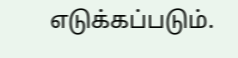எடுக்கப்படும்.